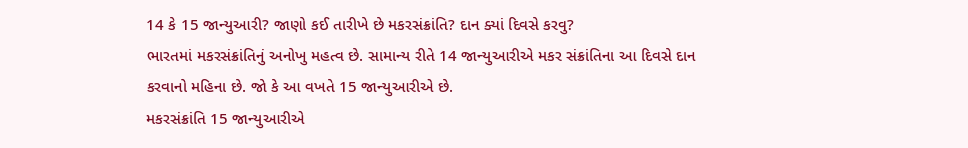14 કે 15 જાન્યુઆરી? જાણો કઈ તારીખે છે મકરસંક્રાંતિ? દાન ક્યાં દિવસે કરવુ?
ભારતમાં મકરસંક્રાંતિનું અનોખુ મહત્વ છે. સામાન્ય રીતે 14 જાન્યુઆરીએ મકર સંક્રાંતિના આ દિવસે દાન કરવાનો મહિના છે. જો કે આ વખતે 15 જાન્યુઆરીએ છે.
મકરસંક્રાંતિ 15 જાન્યુઆરીએ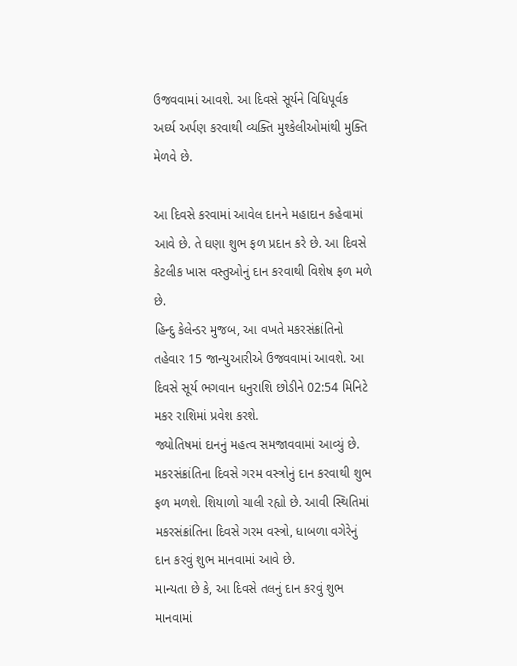ઉજવવામાં આવશે. આ દિવસે સૂર્યને વિધિપૂર્વક અર્ઘ્ય અર્પણ કરવાથી વ્યક્તિ મુશ્કેલીઓમાંથી મુક્તિ મેળવે છે.

આ દિવસે કરવામાં આવેલ દાનને મહાદાન કહેવામાં આવે છે. તે ઘણા શુભ ફળ પ્રદાન કરે છે. આ દિવસે કેટલીક ખાસ વસ્તુઓનું દાન કરવાથી વિશેષ ફળ મળે છે.
હિન્દુ કેલેન્ડર મુજબ, આ વખતે મકરસંક્રાંતિનો તહેવાર 15 જાન્યુઆરીએ ઉજવવામાં આવશે. આ દિવસે સૂર્ય ભગવાન ધનુરાશિ છોડીને 02:54 મિનિટે મકર રાશિમાં પ્રવેશ કરશે.
જ્યોતિષમાં દાનનું મહત્વ સમજાવવામાં આવ્યું છે. મકરસંક્રાંતિના દિવસે ગરમ વસ્ત્રોનું દાન કરવાથી શુભ ફળ મળશે. શિયાળો ચાલી રહ્યો છે. આવી સ્થિતિમાં મકરસંક્રાંતિના દિવસે ગરમ વસ્ત્રો, ધાબળા વગેરેનું દાન કરવું શુભ માનવામાં આવે છે.
માન્યતા છે કે, આ દિવસે તલનું દાન કરવું શુભ માનવામાં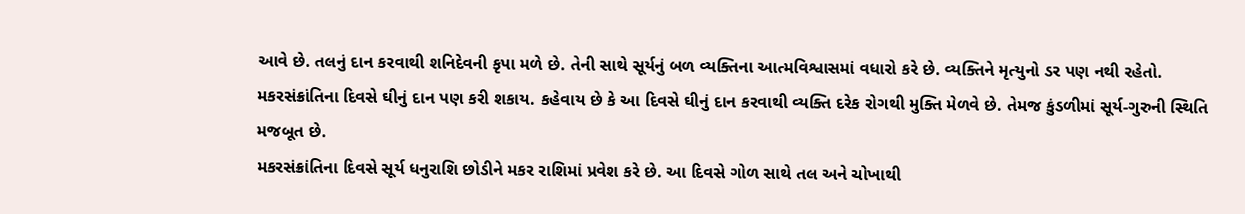આવે છે. તલનું દાન કરવાથી શનિદેવની કૃપા મળે છે. તેની સાથે સૂર્યનું બળ વ્યક્તિના આત્મવિશ્વાસમાં વધારો કરે છે. વ્યક્તિને મૃત્યુનો ડર પણ નથી રહેતો.
મકરસંક્રાંતિના દિવસે ઘીનું દાન પણ કરી શકાય. કહેવાય છે કે આ દિવસે ઘીનું દાન કરવાથી વ્યક્તિ દરેક રોગથી મુક્તિ મેળવે છે. તેમજ કુંડળીમાં સૂર્ય-ગુરુની સ્થિતિ મજબૂત છે.
મકરસંક્રાંતિના દિવસે સૂર્ય ધનુરાશિ છોડીને મકર રાશિમાં પ્રવેશ કરે છે. આ દિવસે ગોળ સાથે તલ અને ચોખાથી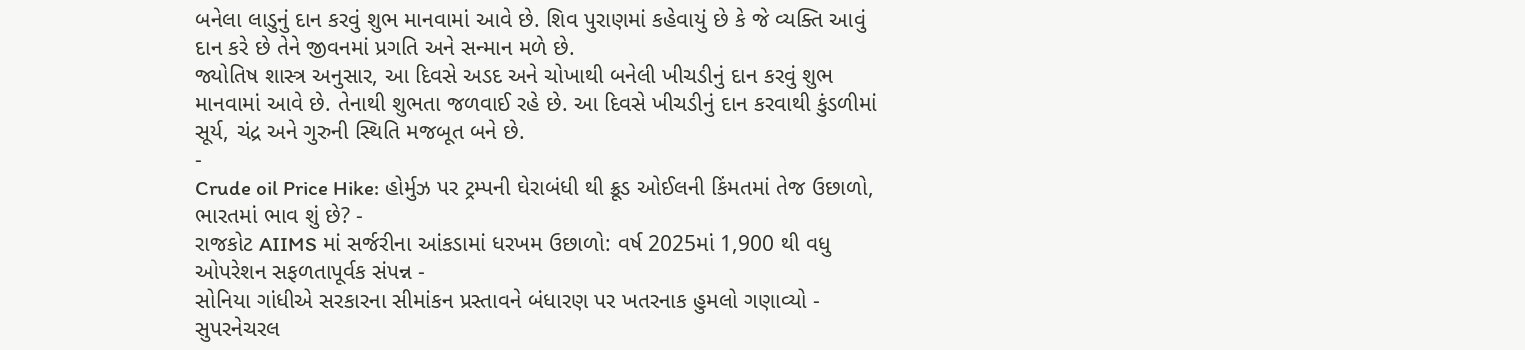બનેલા લાડુનું દાન કરવું શુભ માનવામાં આવે છે. શિવ પુરાણમાં કહેવાયું છે કે જે વ્યક્તિ આવું દાન કરે છે તેને જીવનમાં પ્રગતિ અને સન્માન મળે છે.
જ્યોતિષ શાસ્ત્ર અનુસાર, આ દિવસે અડદ અને ચોખાથી બનેલી ખીચડીનું દાન કરવું શુભ માનવામાં આવે છે. તેનાથી શુભતા જળવાઈ રહે છે. આ દિવસે ખીચડીનું દાન કરવાથી કુંડળીમાં સૂર્ય, ચંદ્ર અને ગુરુની સ્થિતિ મજબૂત બને છે.
-
Crude oil Price Hike: હોર્મુઝ પર ટ્રમ્પની ઘેરાબંધી થી ક્રૂડ ઓઈલની કિંમતમાં તેજ ઉછાળો, ભારતમાં ભાવ શું છે? -
રાજકોટ AIIMS માં સર્જરીના આંકડામાં ધરખમ ઉછાળો: વર્ષ 2025માં 1,900 થી વધુ ઓપરેશન સફળતાપૂર્વક સંપન્ન -
સોનિયા ગાંધીએ સરકારના સીમાંકન પ્રસ્તાવને બંધારણ પર ખતરનાક હુમલો ગણાવ્યો -
સુપરનેચરલ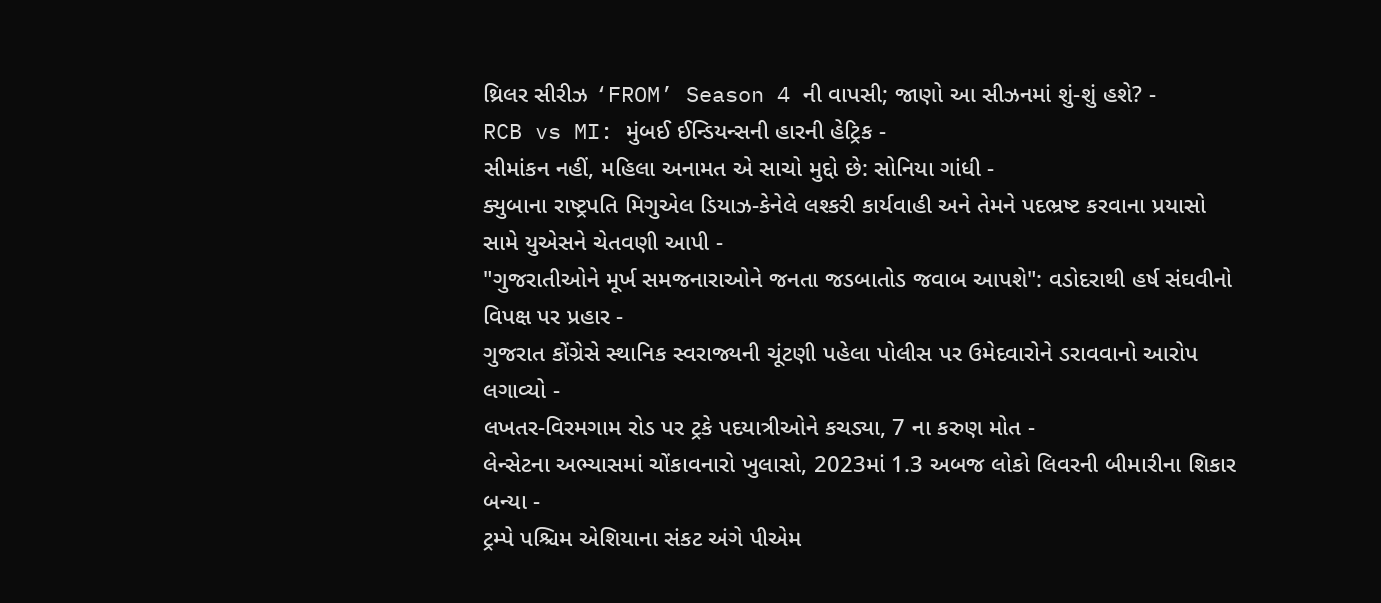થ્રિલર સીરીઝ ‘FROM’ Season 4 ની વાપસી; જાણો આ સીઝનમાં શું-શું હશે? -
RCB vs MI: મુંબઈ ઈન્ડિયન્સની હારની હેટ્રિક -
સીમાંકન નહીં, મહિલા અનામત એ સાચો મુદ્દો છે: સોનિયા ગાંધી -
ક્યુબાના રાષ્ટ્રપતિ મિગુએલ ડિયાઝ-કેનેલે લશ્કરી કાર્યવાહી અને તેમને પદભ્રષ્ટ કરવાના પ્રયાસો સામે યુએસને ચેતવણી આપી -
"ગુજરાતીઓને મૂર્ખ સમજનારાઓને જનતા જડબાતોડ જવાબ આપશે": વડોદરાથી હર્ષ સંઘવીનો વિપક્ષ પર પ્રહાર -
ગુજરાત કોંગ્રેસે સ્થાનિક સ્વરાજ્યની ચૂંટણી પહેલા પોલીસ પર ઉમેદવારોને ડરાવવાનો આરોપ લગાવ્યો -
લખતર-વિરમગામ રોડ પર ટ્રકે પદયાત્રીઓને કચડ્યા, 7 ના કરુણ મોત -
લેન્સેટના અભ્યાસમાં ચોંકાવનારો ખુલાસો, 2023માં 1.3 અબજ લોકો લિવરની બીમારીના શિકાર બન્યા -
ટ્રમ્પે પશ્ચિમ એશિયાના સંકટ અંગે પીએમ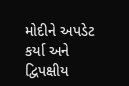મોદીને અપડેટ કર્યા અને દ્વિપક્ષીય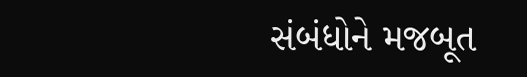સંબંધોને મજબૂત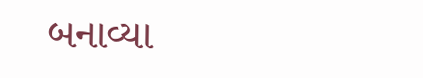બનાવ્યા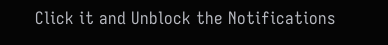Click it and Unblock the Notifications